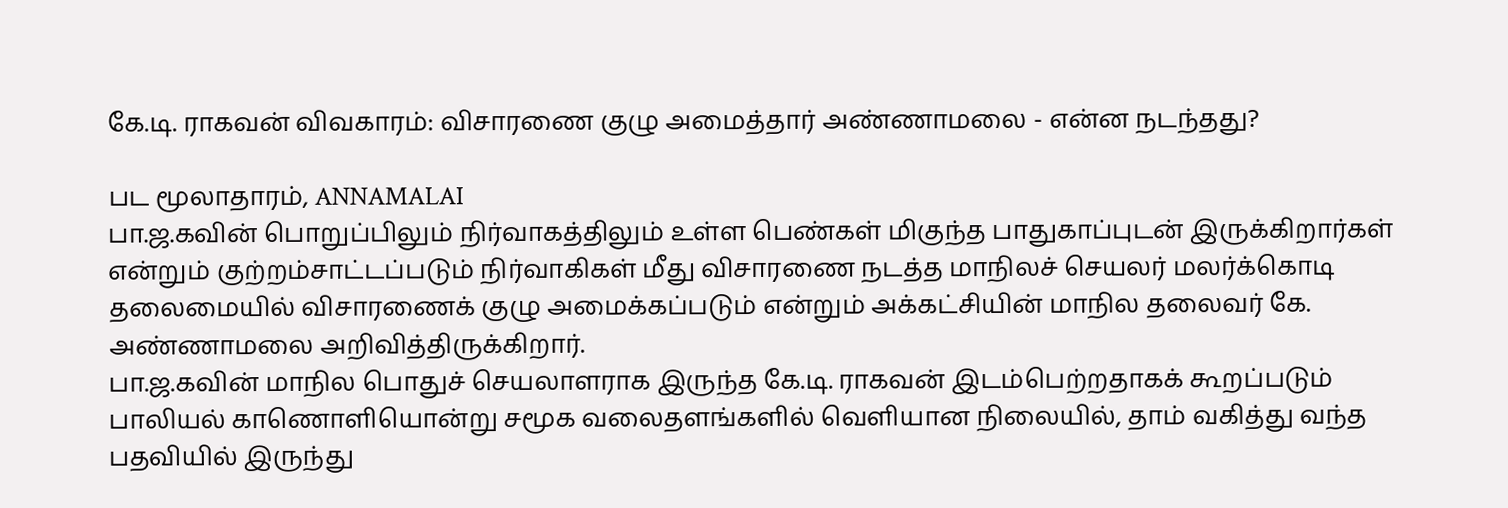கே.டி. ராகவன் விவகாரம்: விசாரணை குழு அமைத்தார் அண்ணாமலை - என்ன நடந்தது?

பட மூலாதாரம், ANNAMALAI
பா.ஜ.கவின் பொறுப்பிலும் நிர்வாகத்திலும் உள்ள பெண்கள் மிகுந்த பாதுகாப்புடன் இருக்கிறார்கள் என்றும் குற்றம்சாட்டப்படும் நிர்வாகிகள் மீது விசாரணை நடத்த மாநிலச் செயலர் மலர்க்கொடி தலைமையில் விசாரணைக் குழு அமைக்கப்படும் என்றும் அக்கட்சியின் மாநில தலைவர் கே. அண்ணாமலை அறிவித்திருக்கிறார்.
பா.ஜ.கவின் மாநில பொதுச் செயலாளராக இருந்த கே.டி. ராகவன் இடம்பெற்றதாகக் கூறப்படும் பாலியல் காணொளியொன்று சமூக வலைதளங்களில் வெளியான நிலையில், தாம் வகித்து வந்த பதவியில் இருந்து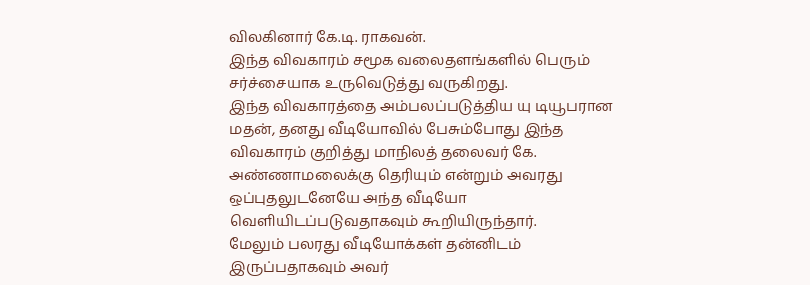விலகினார் கே.டி. ராகவன்.
இந்த விவகாரம் சமூக வலைதளங்களில் பெரும் சர்ச்சையாக உருவெடுத்து வருகிறது.
இந்த விவகாரத்தை அம்பலப்படுத்திய யு டியூபரான மதன், தனது வீடியோவில் பேசும்போது இந்த விவகாரம் குறித்து மாநிலத் தலைவர் கே. அண்ணாமலைக்கு தெரியும் என்றும் அவரது ஒப்புதலுடனேயே அந்த வீடியோ வெளியிடப்படுவதாகவும் கூறியிருந்தார்.
மேலும் பலரது வீடியோக்கள் தன்னிடம் இருப்பதாகவும் அவர்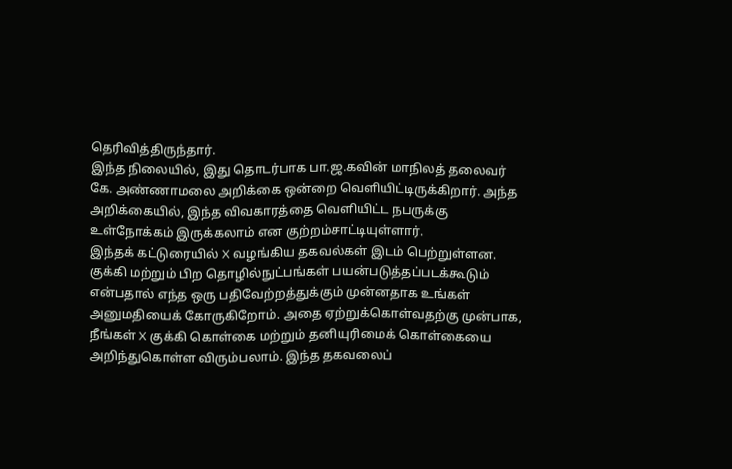தெரிவித்திருந்தார்.
இந்த நிலையில், இது தொடர்பாக பா.ஜ.கவின் மாநிலத் தலைவர் கே. அண்ணாமலை அறிக்கை ஒன்றை வெளியிட்டிருக்கிறார். அந்த அறிக்கையில், இந்த விவகாரத்தை வெளியிட்ட நபருக்கு உள்நோக்கம் இருக்கலாம் என குற்றம்சாட்டியுள்ளார்.
இந்தக் கட்டுரையில் X வழங்கிய தகவல்கள் இடம் பெற்றுள்ளன. குக்கி மற்றும் பிற தொழில்நுட்பங்கள் பயன்படுத்தப்படக்கூடும் என்பதால் எந்த ஒரு பதிவேற்றத்துக்கும் முன்னதாக உங்கள் அனுமதியைக் கோருகிறோம். அதை ஏற்றுக்கொள்வதற்கு முன்பாக, நீங்கள் X குக்கி கொள்கை மற்றும் தனியுரிமைக் கொள்கையை அறிந்துகொள்ள விரும்பலாம். இந்த தகவலைப்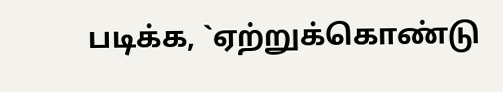படிக்க, `ஏற்றுக்கொண்டு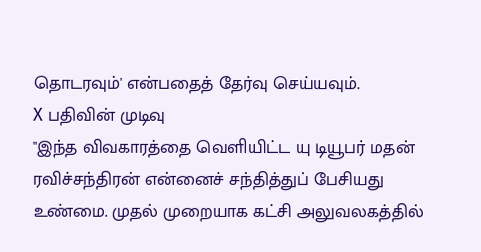தொடரவும்' என்பதைத் தேர்வு செய்யவும்.
X பதிவின் முடிவு
"இந்த விவகாரத்தை வெளியிட்ட யு டியூபர் மதன் ரவிச்சந்திரன் என்னைச் சந்தித்துப் பேசியது உண்மை. முதல் முறையாக கட்சி அலுவலகத்தில்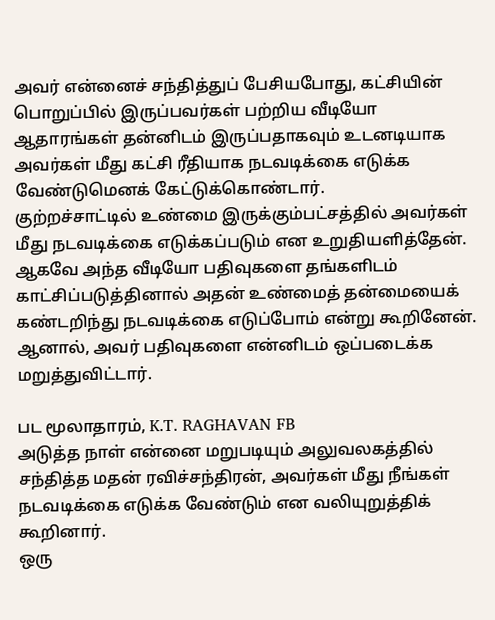அவர் என்னைச் சந்தித்துப் பேசியபோது, கட்சியின் பொறுப்பில் இருப்பவர்கள் பற்றிய வீடியோ ஆதாரங்கள் தன்னிடம் இருப்பதாகவும் உடனடியாக அவர்கள் மீது கட்சி ரீதியாக நடவடிக்கை எடுக்க வேண்டுமெனக் கேட்டுக்கொண்டார்.
குற்றச்சாட்டில் உண்மை இருக்கும்பட்சத்தில் அவர்கள் மீது நடவடிக்கை எடுக்கப்படும் என உறுதியளித்தேன். ஆகவே அந்த வீடியோ பதிவுகளை தங்களிடம் காட்சிப்படுத்தினால் அதன் உண்மைத் தன்மையைக் கண்டறிந்து நடவடிக்கை எடுப்போம் என்று கூறினேன்.
ஆனால், அவர் பதிவுகளை என்னிடம் ஒப்படைக்க மறுத்துவிட்டார்.

பட மூலாதாரம், K.T. RAGHAVAN FB
அடுத்த நாள் என்னை மறுபடியும் அலுவலகத்தில் சந்தித்த மதன் ரவிச்சந்திரன், அவர்கள் மீது நீங்கள் நடவடிக்கை எடுக்க வேண்டும் என வலியுறுத்திக் கூறினார்.
ஒரு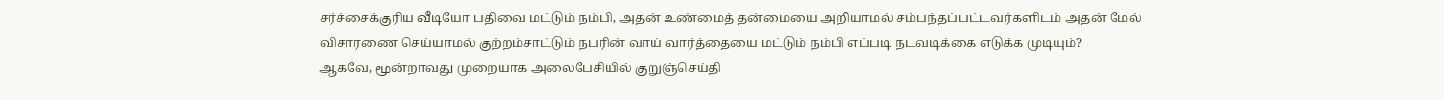சர்ச்சைக்குரிய வீடியோ பதிவை மட்டும் நம்பி, அதன் உண்மைத் தன்மையை அறியாமல் சம்பந்தப்பட்டவர்களிடம் அதன் மேல் விசாரணை செய்யாமல் குற்றம்சாட்டும் நபரின் வாய் வார்த்தையை மட்டும் நம்பி எப்படி நடவடிக்கை எடுக்க முடியும்?
ஆகவே, மூன்றாவது முறையாக அலைபேசியில் குறுஞ்செய்தி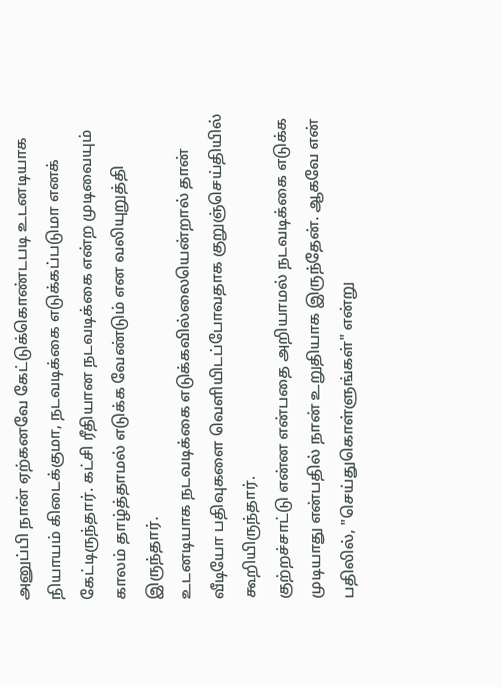அனுப்பி நான் ஏற்கனவே கேட்டுக்கொண்டபடி உடனடியாக நியாயம் கிடைக்குமா, நடவடிக்கை எடுக்கப்படுமா எனக் கேட்டிருந்தார். கட்சி ரீதியான நடவடிக்கை என்ற முடிவையும் காலம் தாழ்த்தாமல் எடுக்க வேண்டும் என வலியுறுத்தி இருந்தார்.
உடனடியாக நடவடிக்கை எடுக்கவில்லையென்றால் தான் வீடியோ பதிவுகளை வெளியிடப்போவதாக குறுஞ்செய்தியில் கூறியிருந்தார்.
குற்றச்சாட்டு என்ன என்பதை அறியாமல் நடவடிக்கை எடுக்க முடியாது என்பதில் நான் உறுதியாக இருந்தேன். ஆகவே என் பதிலில், "செய்துகொள்ளுங்கள்" என்று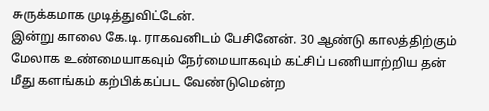சுருக்கமாக முடித்துவிட்டேன்.
இன்று காலை கே.டி. ராகவனிடம் பேசினேன். 30 ஆண்டு காலத்திற்கும் மேலாக உண்மையாகவும் நேர்மையாகவும் கட்சிப் பணியாற்றிய தன் மீது களங்கம் கற்பிக்கப்பட வேண்டுமென்ற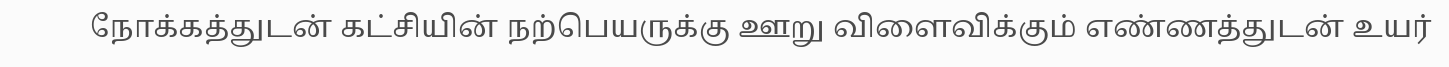நோக்கத்துடன் கட்சியின் நற்பெயருக்கு ஊறு விளைவிக்கும் எண்ணத்துடன் உயர்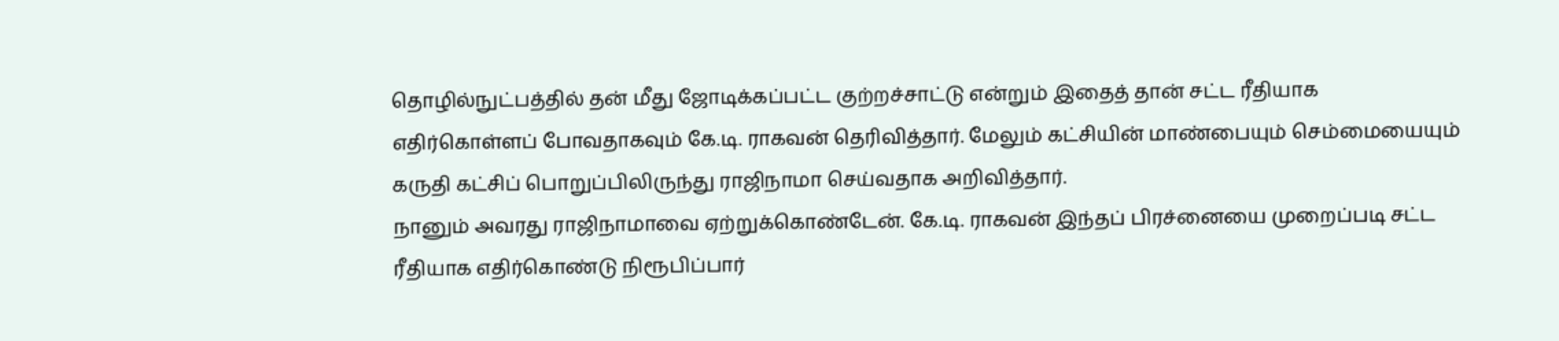தொழில்நுட்பத்தில் தன் மீது ஜோடிக்கப்பட்ட குற்றச்சாட்டு என்றும் இதைத் தான் சட்ட ரீதியாக எதிர்கொள்ளப் போவதாகவும் கே.டி. ராகவன் தெரிவித்தார். மேலும் கட்சியின் மாண்பையும் செம்மையையும் கருதி கட்சிப் பொறுப்பிலிருந்து ராஜிநாமா செய்வதாக அறிவித்தார்.
நானும் அவரது ராஜிநாமாவை ஏற்றுக்கொண்டேன். கே.டி. ராகவன் இந்தப் பிரச்னையை முறைப்படி சட்ட ரீதியாக எதிர்கொண்டு நிரூபிப்பார்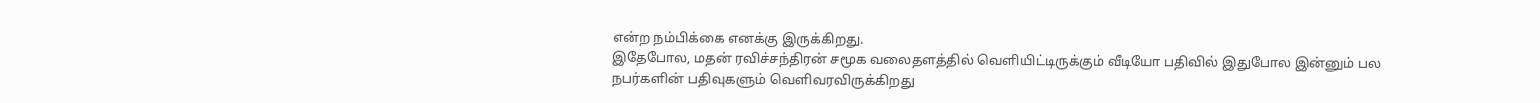என்ற நம்பிக்கை எனக்கு இருக்கிறது.
இதேபோல, மதன் ரவிச்சந்திரன் சமூக வலைதளத்தில் வெளியிட்டிருக்கும் வீடியோ பதிவில் இதுபோல இன்னும் பல நபர்களின் பதிவுகளும் வெளிவரவிருக்கிறது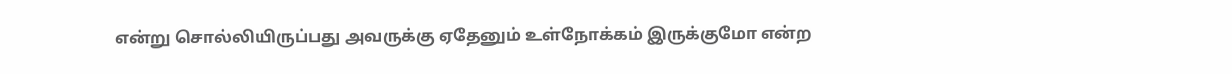என்று சொல்லியிருப்பது அவருக்கு ஏதேனும் உள்நோக்கம் இருக்குமோ என்ற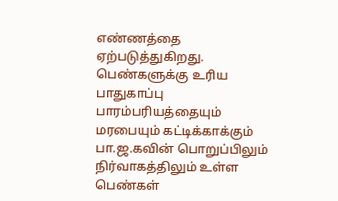எண்ணத்தை ஏற்படுத்துகிறது.
பெண்களுக்கு உரிய பாதுகாப்பு
பாரம்பரியத்தையும் மரபையும் கட்டிக்காக்கும் பா.ஜ.கவின் பொறுப்பிலும் நிர்வாகத்திலும் உள்ள பெண்கள்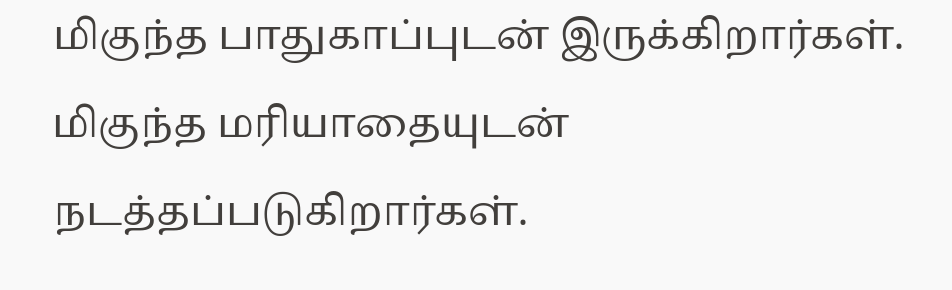மிகுந்த பாதுகாப்புடன் இருக்கிறார்கள். மிகுந்த மரியாதையுடன் நடத்தப்படுகிறார்கள்.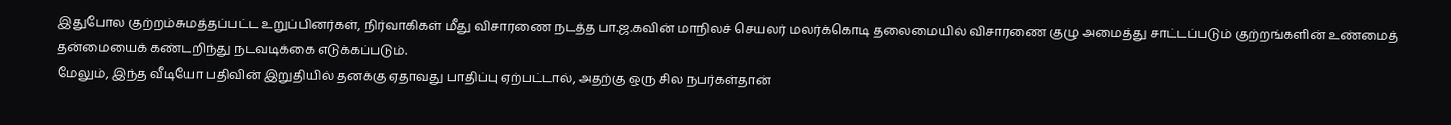இதுபோல குற்றம்சுமத்தப்பட்ட உறுப்பினர்கள், நிர்வாகிகள் மீது விசாரணை நடத்த பா.ஜ.கவின் மாநிலச் செயலர் மலர்க்கொடி தலைமையில் விசாரணை குழு அமைத்து சாட்டப்படும் குற்றங்களின் உண்மைத் தன்மையைக் கண்டறிந்து நடவடிக்கை எடுக்கப்படும்.
மேலும், இந்த வீடியோ பதிவின் இறுதியில் தனக்கு ஏதாவது பாதிப்பு ஏற்பட்டால், அதற்கு ஒரு சில நபர்கள்தான்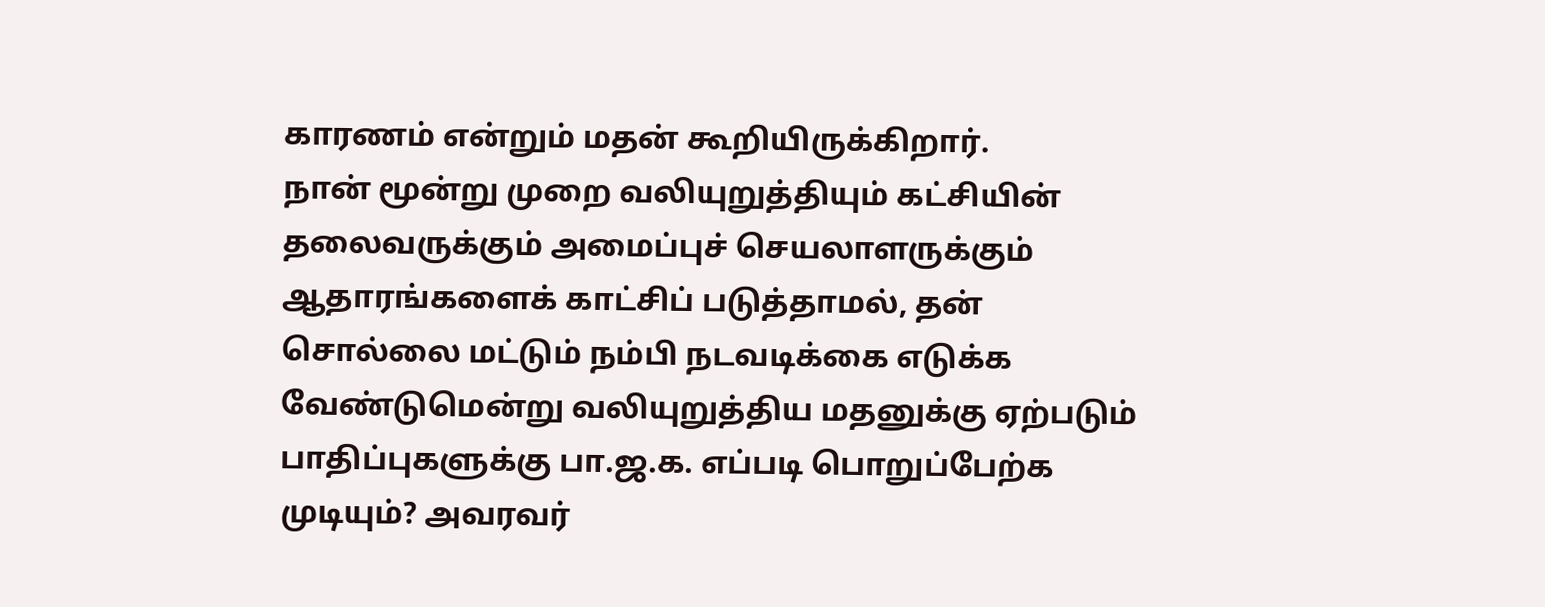காரணம் என்றும் மதன் கூறியிருக்கிறார்.
நான் மூன்று முறை வலியுறுத்தியும் கட்சியின் தலைவருக்கும் அமைப்புச் செயலாளருக்கும் ஆதாரங்களைக் காட்சிப் படுத்தாமல், தன் சொல்லை மட்டும் நம்பி நடவடிக்கை எடுக்க வேண்டுமென்று வலியுறுத்திய மதனுக்கு ஏற்படும் பாதிப்புகளுக்கு பா.ஜ.க. எப்படி பொறுப்பேற்க முடியும்? அவரவர்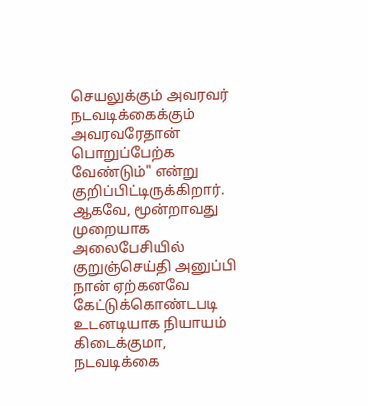செயலுக்கும் அவரவர் நடவடிக்கைக்கும் அவரவரேதான் பொறுப்பேற்க வேண்டும்" என்று குறிப்பிட்டிருக்கிறார்.
ஆகவே, மூன்றாவது முறையாக அலைபேசியில் குறுஞ்செய்தி அனுப்பி நான் ஏற்கனவே கேட்டுக்கொண்டபடி உடனடியாக நியாயம் கிடைக்குமா, நடவடிக்கை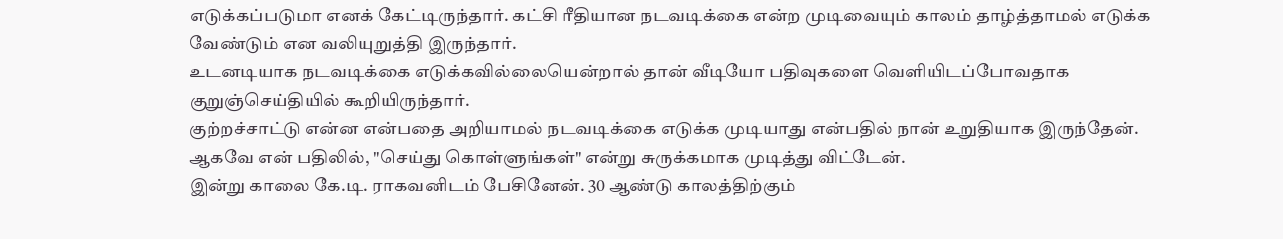எடுக்கப்படுமா எனக் கேட்டிருந்தார். கட்சி ரீதியான நடவடிக்கை என்ற முடிவையும் காலம் தாழ்த்தாமல் எடுக்க வேண்டும் என வலியுறுத்தி இருந்தார்.
உடனடியாக நடவடிக்கை எடுக்கவில்லையென்றால் தான் வீடியோ பதிவுகளை வெளியிடப்போவதாக குறுஞ்செய்தியில் கூறியிருந்தார்.
குற்றச்சாட்டு என்ன என்பதை அறியாமல் நடவடிக்கை எடுக்க முடியாது என்பதில் நான் உறுதியாக இருந்தேன். ஆகவே என் பதிலில், "செய்து கொள்ளுங்கள்" என்று சுருக்கமாக முடித்து விட்டேன்.
இன்று காலை கே.டி. ராகவனிடம் பேசினேன். 30 ஆண்டு காலத்திற்கும்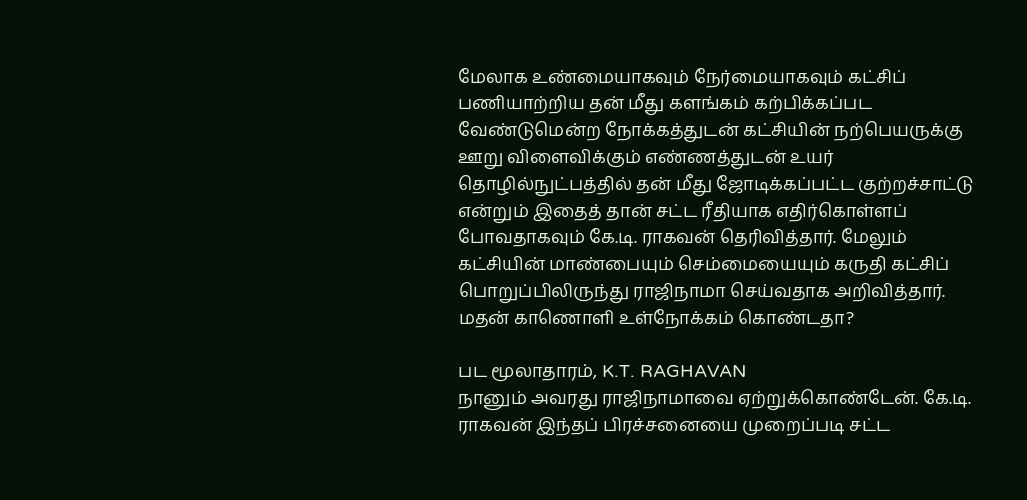மேலாக உண்மையாகவும் நேர்மையாகவும் கட்சிப் பணியாற்றிய தன் மீது களங்கம் கற்பிக்கப்பட வேண்டுமென்ற நோக்கத்துடன் கட்சியின் நற்பெயருக்கு ஊறு விளைவிக்கும் எண்ணத்துடன் உயர் தொழில்நுட்பத்தில் தன் மீது ஜோடிக்கப்பட்ட குற்றச்சாட்டு என்றும் இதைத் தான் சட்ட ரீதியாக எதிர்கொள்ளப் போவதாகவும் கே.டி. ராகவன் தெரிவித்தார். மேலும் கட்சியின் மாண்பையும் செம்மையையும் கருதி கட்சிப் பொறுப்பிலிருந்து ராஜிநாமா செய்வதாக அறிவித்தார்.
மதன் காணொளி உள்நோக்கம் கொண்டதா?

பட மூலாதாரம், K.T. RAGHAVAN
நானும் அவரது ராஜிநாமாவை ஏற்றுக்கொண்டேன். கே.டி. ராகவன் இந்தப் பிரச்சனையை முறைப்படி சட்ட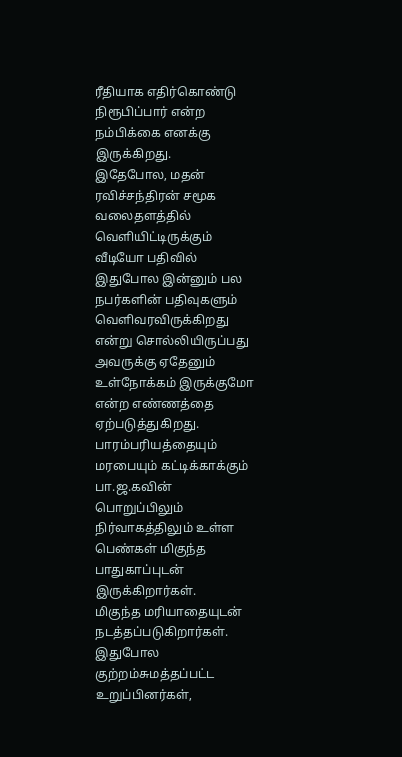ரீதியாக எதிர்கொண்டு நிரூபிப்பார் என்ற நம்பிக்கை எனக்கு இருக்கிறது.
இதேபோல, மதன் ரவிச்சந்திரன் சமூக வலைதளத்தில் வெளியிட்டிருக்கும் வீடியோ பதிவில் இதுபோல இன்னும் பல நபர்களின் பதிவுகளும் வெளிவரவிருக்கிறது என்று சொல்லியிருப்பது அவருக்கு ஏதேனும் உள்நோக்கம் இருக்குமோ என்ற எண்ணத்தை ஏற்படுத்துகிறது.
பாரம்பரியத்தையும் மரபையும் கட்டிக்காக்கும் பா.ஜ.கவின் பொறுப்பிலும் நிர்வாகத்திலும் உள்ள பெண்கள் மிகுந்த பாதுகாப்புடன் இருக்கிறார்கள்.
மிகுந்த மரியாதையுடன் நடத்தப்படுகிறார்கள். இதுபோல குற்றம்சுமத்தப்பட்ட உறுப்பினர்கள்,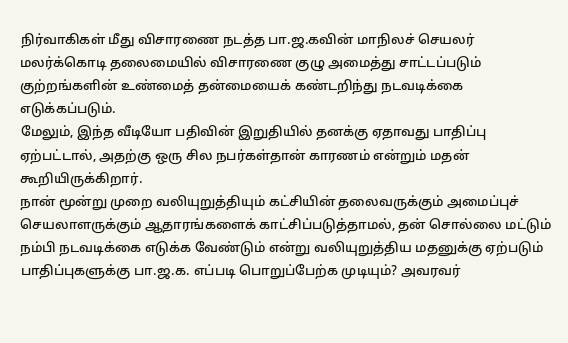நிர்வாகிகள் மீது விசாரணை நடத்த பா.ஜ.கவின் மாநிலச் செயலர் மலர்க்கொடி தலைமையில் விசாரணை குழு அமைத்து சாட்டப்படும் குற்றங்களின் உண்மைத் தன்மையைக் கண்டறிந்து நடவடிக்கை எடுக்கப்படும்.
மேலும், இந்த வீடியோ பதிவின் இறுதியில் தனக்கு ஏதாவது பாதிப்பு ஏற்பட்டால், அதற்கு ஒரு சில நபர்கள்தான் காரணம் என்றும் மதன் கூறியிருக்கிறார்.
நான் மூன்று முறை வலியுறுத்தியும் கட்சியின் தலைவருக்கும் அமைப்புச் செயலாளருக்கும் ஆதாரங்களைக் காட்சிப்படுத்தாமல், தன் சொல்லை மட்டும் நம்பி நடவடிக்கை எடுக்க வேண்டும் என்று வலியுறுத்திய மதனுக்கு ஏற்படும் பாதிப்புகளுக்கு பா.ஜ.க. எப்படி பொறுப்பேற்க முடியும்? அவரவர்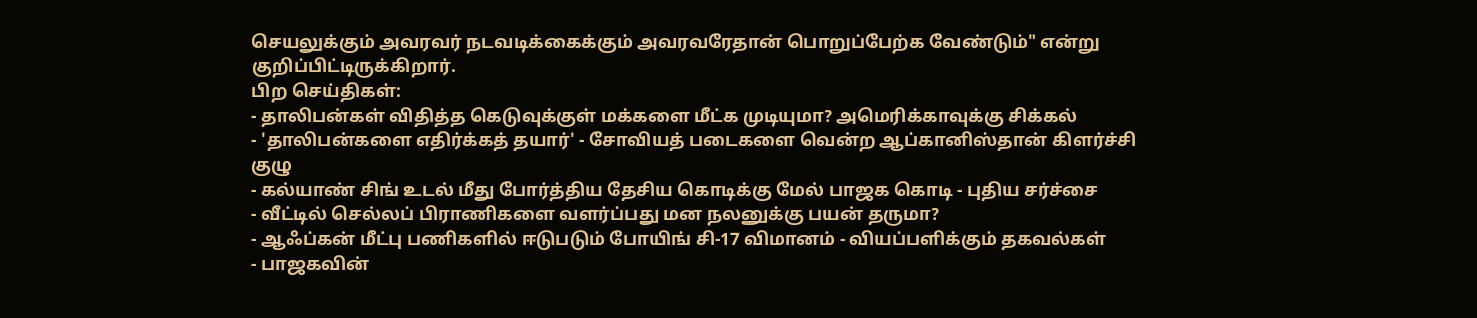செயலுக்கும் அவரவர் நடவடிக்கைக்கும் அவரவரேதான் பொறுப்பேற்க வேண்டும்" என்று குறிப்பிட்டிருக்கிறார்.
பிற செய்திகள்:
- தாலிபன்கள் விதித்த கெடுவுக்குள் மக்களை மீட்க முடியுமா? அமெரிக்காவுக்கு சிக்கல்
- 'தாலிபன்களை எதிர்க்கத் தயார்' - சோவியத் படைகளை வென்ற ஆப்கானிஸ்தான் கிளர்ச்சி குழு
- கல்யாண் சிங் உடல் மீது போர்த்திய தேசிய கொடிக்கு மேல் பாஜக கொடி - புதிய சர்ச்சை
- வீட்டில் செல்லப் பிராணிகளை வளர்ப்பது மன நலனுக்கு பயன் தருமா?
- ஆஃப்கன் மீட்பு பணிகளில் ஈடுபடும் போயிங் சி-17 விமானம் - வியப்பளிக்கும் தகவல்கள்
- பாஜகவின்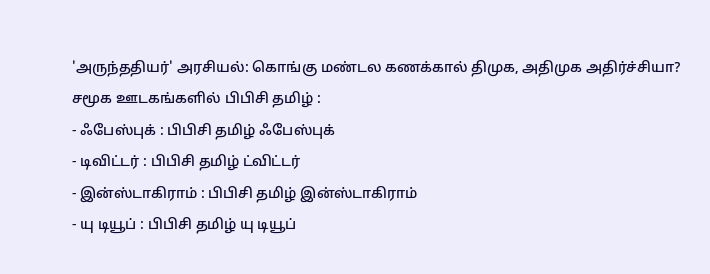'அருந்ததியர்' அரசியல்: கொங்கு மண்டல கணக்கால் திமுக, அதிமுக அதிர்ச்சியா?
சமூக ஊடகங்களில் பிபிசி தமிழ் :
- ஃபேஸ்புக் : பிபிசி தமிழ் ஃபேஸ்புக்
- டிவிட்டர் : பிபிசி தமிழ் ட்விட்டர்
- இன்ஸ்டாகிராம் : பிபிசி தமிழ் இன்ஸ்டாகிராம்
- யு டியூப் : பிபிசி தமிழ் யு டியூப்